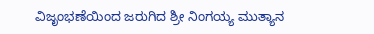ವಿಜೃಂಭಣೆಯಿಂದ ಜರುಗಿದ ಶ್ರೀ ನಿಂಗಯ್ಯ ಮುತ್ಯಾನ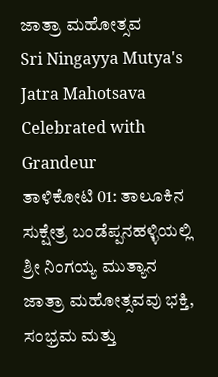ಜಾತ್ರಾ ಮಹೋತ್ಸವ
Sri Ningayya Mutya's Jatra Mahotsava Celebrated with Grandeur
ತಾಳಿಕೋಟಿ 01: ತಾಲೂಕಿನ ಸುಕ್ಷೇತ್ರ ಬಂಡೆಪ್ಪನಹಳ್ಳಿಯಲ್ಲಿ ಶ್ರೀ ನಿಂಗಯ್ಯ ಮುತ್ಯಾನ ಜಾತ್ರಾ ಮಹೋತ್ಸವವು ಭಕ್ತಿ, ಸಂಭ್ರಮ ಮತ್ತು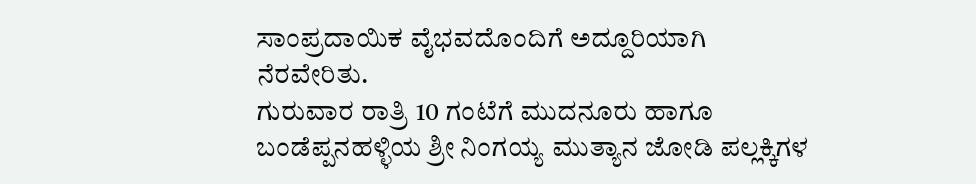ಸಾಂಪ್ರದಾಯಿಕ ವೈಭವದೊಂದಿಗೆ ಅದ್ದೂರಿಯಾಗಿ ನೆರವೇರಿತು.
ಗುರುವಾರ ರಾತ್ರಿ 10 ಗಂಟೆಗೆ ಮುದನೂರು ಹಾಗೂ ಬಂಡೆಪ್ಪನಹಳ್ಳಿಯ ಶ್ರೀ ನಿಂಗಯ್ಯ ಮುತ್ಯಾನ ಜೋಡಿ ಪಲ್ಲಕ್ಕಿಗಳ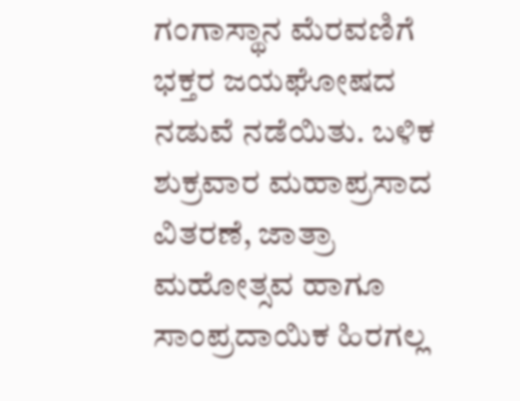ಗಂಗಾಸ್ಥಾನ ಮೆರವಣಿಗೆ ಭಕ್ತರ ಜಯಘೋಷದ ನಡುವೆ ನಡೆಯಿತು. ಬಳಿಕ ಶುಕ್ರವಾರ ಮಹಾಪ್ರಸಾದ ವಿತರಣೆ, ಜಾತ್ರಾ ಮಹೋತ್ಸವ ಹಾಗೂ ಸಾಂಪ್ರದಾಯಿಕ ಹಿರಗಲ್ಲ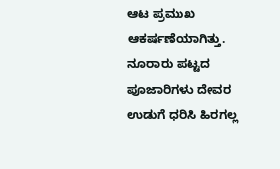ಆಟ ಪ್ರಮುಖ ಆಕರ್ಷಣೆಯಾಗಿತ್ತು. ನೂರಾರು ಪಟ್ಟದ ಪೂಜಾರಿಗಳು ದೇವರ ಉಡುಗೆ ಧರಿಸಿ ಹಿರಗಲ್ಲ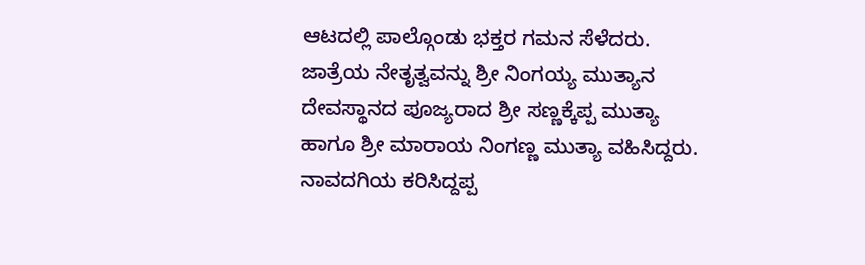ಆಟದಲ್ಲಿ ಪಾಲ್ಗೊಂಡು ಭಕ್ತರ ಗಮನ ಸೆಳೆದರು.
ಜಾತ್ರೆಯ ನೇತೃತ್ವವನ್ನು ಶ್ರೀ ನಿಂಗಯ್ಯ ಮುತ್ಯಾನ ದೇವಸ್ಥಾನದ ಪೂಜ್ಯರಾದ ಶ್ರೀ ಸಣ್ಣಕ್ಕೆಪ್ಪ ಮುತ್ಯಾ ಹಾಗೂ ಶ್ರೀ ಮಾರಾಯ ನಿಂಗಣ್ಣ ಮುತ್ಯಾ ವಹಿಸಿದ್ದರು. ನಾವದಗಿಯ ಕರಿಸಿದ್ದಪ್ಪ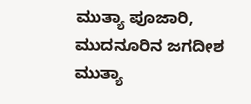ಮುತ್ಯಾ ಪೂಜಾರಿ, ಮುದನೂರಿನ ಜಗದೀಶ ಮುತ್ಯಾ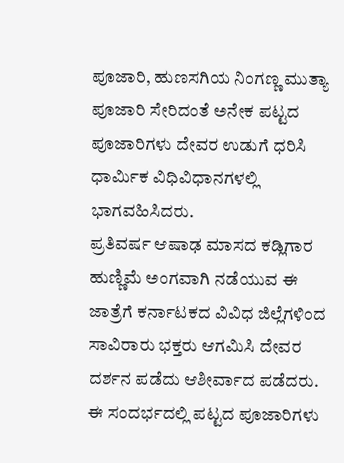ಪೂಜಾರಿ, ಹುಣಸಗಿಯ ನಿಂಗಣ್ಣ ಮುತ್ಯಾ ಪೂಜಾರಿ ಸೇರಿದಂತೆ ಅನೇಕ ಪಟ್ಟದ ಪೂಜಾರಿಗಳು ದೇವರ ಉಡುಗೆ ಧರಿಸಿ ಧಾರ್ಮಿಕ ವಿಧಿವಿಧಾನಗಳಲ್ಲಿ ಭಾಗವಹಿಸಿದರು.
ಪ್ರತಿವರ್ಷ ಆಷಾಢ ಮಾಸದ ಕಡ್ಲಿಗಾರ ಹುಣ್ಣಿಮೆ ಅಂಗವಾಗಿ ನಡೆಯುವ ಈ ಜಾತ್ರೆಗೆ ಕರ್ನಾಟಕದ ವಿವಿಧ ಜಿಲ್ಲೆಗಳಿಂದ ಸಾವಿರಾರು ಭಕ್ತರು ಆಗಮಿಸಿ ದೇವರ ದರ್ಶನ ಪಡೆದು ಆಶೀರ್ವಾದ ಪಡೆದರು.
ಈ ಸಂದರ್ಭದಲ್ಲಿ ಪಟ್ಟದ ಪೂಜಾರಿಗಳು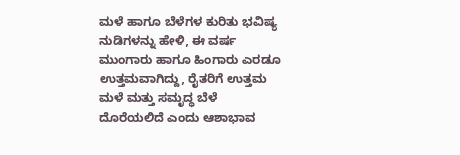ಮಳೆ ಹಾಗೂ ಬೆಳೆಗಳ ಕುರಿತು ಭವಿಷ್ಯ ನುಡಿಗಳನ್ನು ಹೇಳಿ, ಈ ವರ್ಷ ಮುಂಗಾರು ಹಾಗೂ ಹಿಂಗಾರು ಎರಡೂ ಉತ್ತಮವಾಗಿದ್ದು, ರೈತರಿಗೆ ಉತ್ತಮ ಮಳೆ ಮತ್ತು ಸಮೃದ್ಧ ಬೆಳೆ ದೊರೆಯಲಿದೆ ಎಂದು ಆಶಾಭಾವ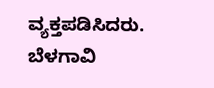ವ್ಯಕ್ತಪಡಿಸಿದರು.
ಬೆಳಗಾವಿ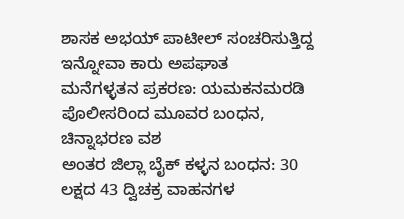ಶಾಸಕ ಅಭಯ್ ಪಾಟೀಲ್ ಸಂಚರಿಸುತ್ತಿದ್ದ ಇನ್ನೋವಾ ಕಾರು ಅಪಘಾತ
ಮನೆಗಳ್ಳತನ ಪ್ರಕರಣ: ಯಮಕನಮರಡಿ ಪೊಲೀಸರಿಂದ ಮೂವರ ಬಂಧನ, ಚಿನ್ನಾಭರಣ ವಶ
ಅಂತರ ಜಿಲ್ಲಾ ಬೈಕ್ ಕಳ್ಳನ ಬಂಧನ: 30 ಲಕ್ಷದ 43 ದ್ವಿಚಕ್ರ ವಾಹನಗಳ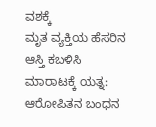ವಶಕ್ಕೆ
ಮೃತ ವ್ಯಕ್ತಿಯ ಹೆಸರಿನ ಆಸ್ತಿ ಕಬಳಿಸಿ ಮಾರಾಟಕ್ಕೆ ಯತ್ನ: ಆರೋಪಿತನ ಬಂಧನ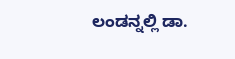ಲಂಡನ್ನಲ್ಲಿ ಡಾ.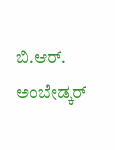ಬಿ.ಆರ್. ಅಂಬೇಡ್ಕರ್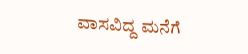ವಾಸವಿದ್ದ ಮನೆಗೆ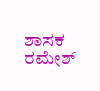ಶಾಸಕ ರಮೇಶ್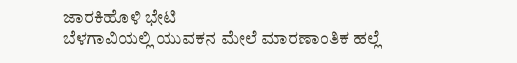ಜಾರಕಿಹೊಳಿ ಭೇಟಿ
ಬೆಳಗಾವಿಯಲ್ಲಿ ಯುವಕನ ಮೇಲೆ ಮಾರಣಾಂತಿಕ ಹಲ್ಲೆ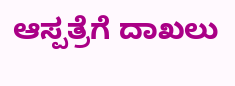ಆಸ್ಪತ್ರೆಗೆ ದಾಖಲು